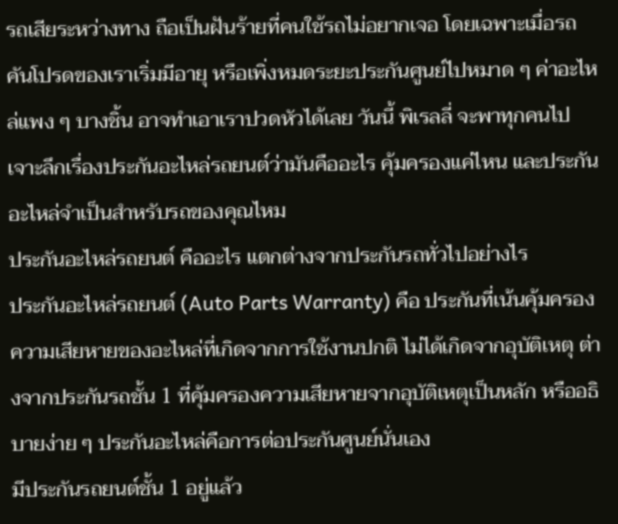รถเสียระหว่างทาง ถือเป็นฝันร้ายที่คนใช้รถไม่อยากเจอ โดยเฉพาะเมื่อรถคันโปรดของเราเริ่มมีอายุ หรือเพิ่งหมดระยะประกันศูนย์ไปหมาด ๆ ค่าอะไหล่แพง ๆ บางชิ้น อาจทำเอาเราปวดหัวได้เลย วันนี้ พิเรลลี่ จะพาทุกคนไปเจาะลึกเรื่องประกันอะไหล่รถยนต์ว่ามันคืออะไร คุ้มครองแค่ไหน และประกันอะไหล่จำเป็นสำหรับรถของคุณไหม
ประกันอะไหล่รถยนต์ คืออะไร แตกต่างจากประกันรถทั่วไปอย่างไร
ประกันอะไหล่รถยนต์ (Auto Parts Warranty) คือ ประกันที่เน้นคุ้มครองความเสียหายของอะไหล่ที่เกิดจากการใช้งานปกติ ไม่ได้เกิดจากอุบัติเหตุ ต่างจากประกันรถชั้น 1 ที่คุ้มครองความเสียหายจากอุบัติเหตุเป็นหลัก หรืออธิบายง่าย ๆ ประกันอะไหล่คือการต่อประกันศูนย์นั่นเอง
มีประกันรถยนต์ชั้น 1 อยู่แล้ว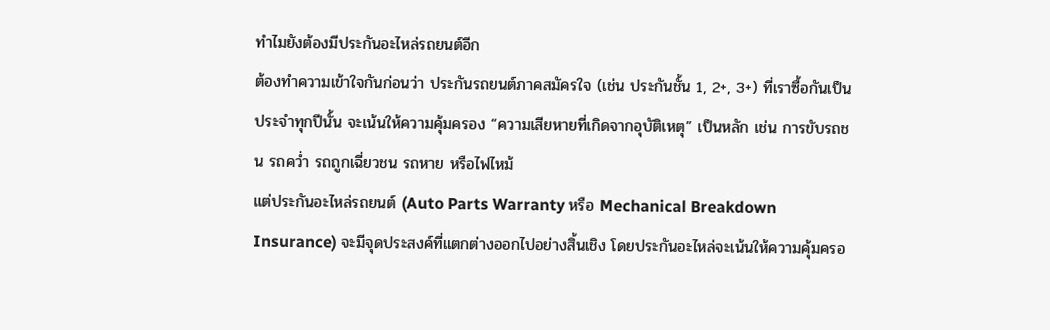ทำไมยังต้องมีประกันอะไหล่รถยนต์อีก
ต้องทำความเข้าใจกันก่อนว่า ประกันรถยนต์ภาคสมัครใจ (เช่น ประกันชั้น 1, 2+, 3+) ที่เราซื้อกันเป็นประจำทุกปีนั้น จะเน้นให้ความคุ้มครอง “ความเสียหายที่เกิดจากอุบัติเหตุ” เป็นหลัก เช่น การขับรถชน รถคว่ำ รถถูกเฉี่ยวชน รถหาย หรือไฟไหม้
แต่ประกันอะไหล่รถยนต์ (Auto Parts Warranty หรือ Mechanical Breakdown Insurance) จะมีจุดประสงค์ที่แตกต่างออกไปอย่างสิ้นเชิง โดยประกันอะไหล่จะเน้นให้ความคุ้มครอ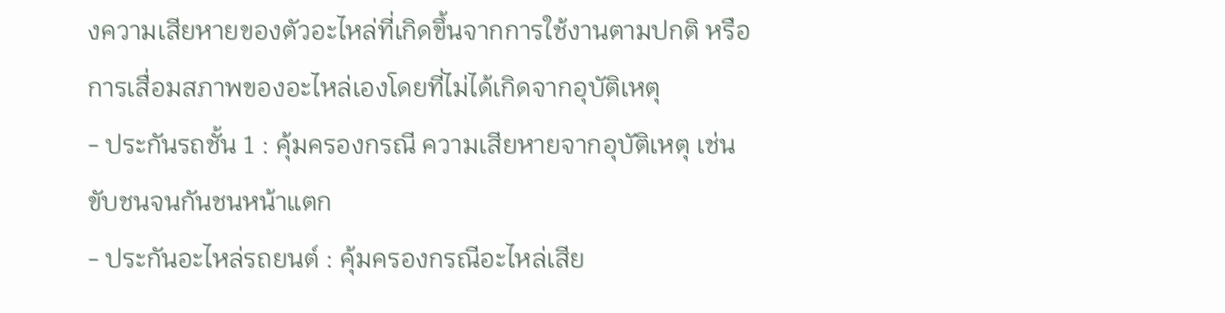งความเสียหายของตัวอะไหล่ที่เกิดขึ้นจากการใช้งานตามปกติ หรือการเสื่อมสภาพของอะไหล่เองโดยที่ไม่ได้เกิดจากอุบัติเหตุ
- ประกันรถชั้น 1 : คุ้มครองกรณี ความเสียหายจากอุบัติเหตุ เช่น ขับชนจนกันชนหน้าแตก
- ประกันอะไหล่รถยนต์ : คุ้มครองกรณีอะไหล่เสีย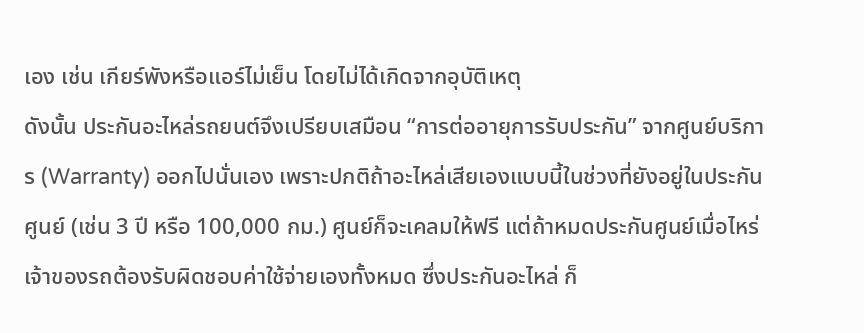เอง เช่น เกียร์พังหรือแอร์ไม่เย็น โดยไม่ได้เกิดจากอุบัติเหตุ
ดังนั้น ประกันอะไหล่รถยนต์จึงเปรียบเสมือน “การต่ออายุการรับประกัน” จากศูนย์บริการ (Warranty) ออกไปนั่นเอง เพราะปกติถ้าอะไหล่เสียเองแบบนี้ในช่วงที่ยังอยู่ในประกันศูนย์ (เช่น 3 ปี หรือ 100,000 กม.) ศูนย์ก็จะเคลมให้ฟรี แต่ถ้าหมดประกันศูนย์เมื่อไหร่ เจ้าของรถต้องรับผิดชอบค่าใช้จ่ายเองทั้งหมด ซึ่งประกันอะไหล่ ก็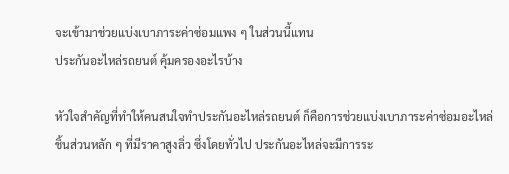จะเข้ามาช่วยแบ่งเบาภาระค่าซ่อมแพง ๆ ในส่วนนี้แทน
ประกันอะไหล่รถยนต์ คุ้มครองอะไรบ้าง

หัวใจสำคัญที่ทำให้คนสนใจทำประกันอะไหล่รถยนต์ ก็คือการช่วยแบ่งเบาภาระค่าซ่อมอะไหล่ชิ้นส่วนหลัก ๆ ที่มีราคาสูงลิ่ว ซึ่งโดยทั่วไป ประกันอะไหล่จะมีการระ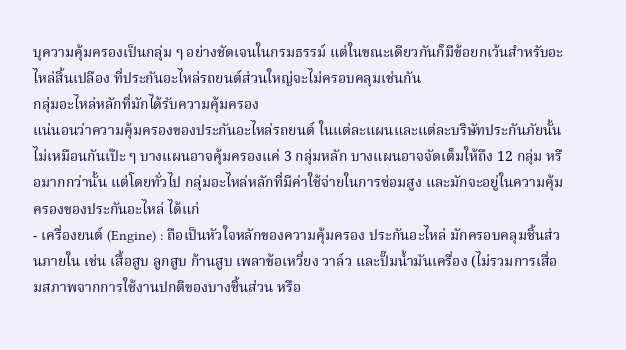บุความคุ้มครองเป็นกลุ่ม ๆ อย่างชัดเจนในกรมธรรม์ แต่ในขณะเดียวกันก็มีข้อยกเว้นสำหรับอะไหล่สิ้นเปลือง ที่ประกันอะไหล่รถยนต์ส่วนใหญ่จะไม่ครอบคลุมเช่นกัน
กลุ่มอะไหล่หลักที่มักได้รับความคุ้มครอง
แน่นอนว่าความคุ้มครองของประกันอะไหล่รถยนต์ ในแต่ละแผนและแต่ละบริษัทประกันภัยนั้นไม่เหมือนกันเป๊ะ ๆ บางแผนอาจคุ้มครองแค่ 3 กลุ่มหลัก บางแผนอาจจัดเต็มให้ถึง 12 กลุ่ม หรือมากกว่านั้น แต่โดยทั่วไป กลุ่มอะไหล่หลักที่มีค่าใช้จ่ายในการซ่อมสูง และมักจะอยู่ในความคุ้มครองของประกันอะไหล่ ได้แก่
- เครื่องยนต์ (Engine) : ถือเป็นหัวใจหลักของความคุ้มครอง ประกันอะไหล่ มักครอบคลุมชิ้นส่วนภายใน เช่น เสื้อสูบ ลูกสูบ ก้านสูบ เพลาข้อเหวี่ยง วาล์ว และปั๊มน้ำมันเครื่อง (ไม่รวมการเสื่อมสภาพจากการใช้งานปกติของบางชิ้นส่วน หรือ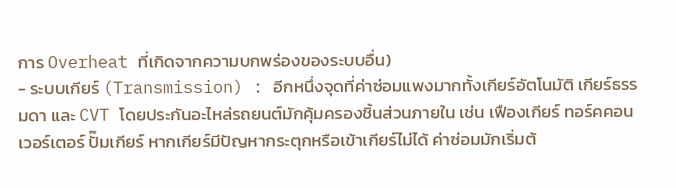การ Overheat ที่เกิดจากความบกพร่องของระบบอื่น)
- ระบบเกียร์ (Transmission) : อีกหนึ่งจุดที่ค่าซ่อมแพงมากทั้งเกียร์อัตโนมัติ เกียร์ธรรมดา และ CVT โดยประกันอะไหล่รถยนต์มักคุ้มครองชิ้นส่วนภายใน เช่น เฟืองเกียร์ ทอร์คคอนเวอร์เตอร์ ปั๊มเกียร์ หากเกียร์มีปัญหากระตุกหรือเข้าเกียร์ไม่ได้ ค่าซ่อมมักเริ่มต้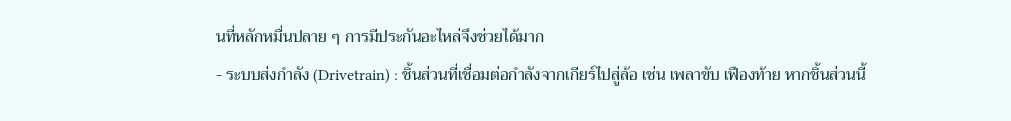นที่หลักหมื่นปลาย ๆ การมีประกันอะไหล่จึงช่วยได้มาก
- ระบบส่งกำลัง (Drivetrain) : ชิ้นส่วนที่เชื่อมต่อกำลังจากเกียร์ไปสู่ล้อ เช่น เพลาขับ เฟืองท้าย หากชิ้นส่วนนี้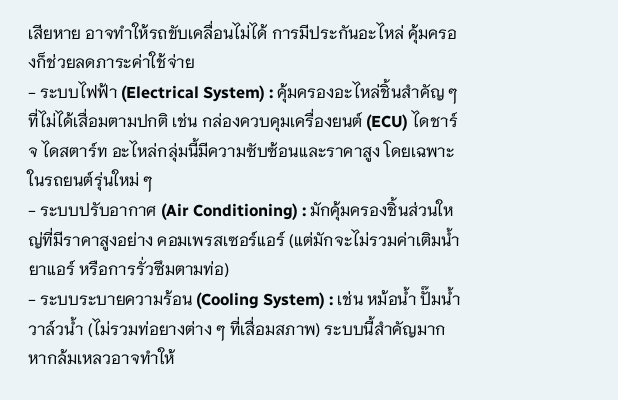เสียหาย อาจทำให้รถขับเคลื่อนไม่ได้ การมีประกันอะไหล่ คุ้มครองก็ช่วยลดภาระค่าใช้จ่าย
- ระบบไฟฟ้า (Electrical System) : คุ้มครองอะไหล่ชิ้นสำคัญ ๆ ที่ไม่ได้เสื่อมตามปกติ เช่น กล่องควบคุมเครื่องยนต์ (ECU) ไดชาร์จ ไดสตาร์ท อะไหล่กลุ่มนี้มีความซับซ้อนและราคาสูง โดยเฉพาะในรถยนต์รุ่นใหม่ ๆ
- ระบบปรับอากาศ (Air Conditioning) : มักคุ้มครองชิ้นส่วนใหญ่ที่มีราคาสูงอย่าง คอมเพรสเซอร์แอร์ (แต่มักจะไม่รวมค่าเติมน้ำยาแอร์ หรือการรั่วซึมตามท่อ)
- ระบบระบายความร้อน (Cooling System) : เช่น หม้อน้ำ ปั๊มน้ำ วาล์วน้ำ (ไม่รวมท่อยางต่าง ๆ ที่เสื่อมสภาพ) ระบบนี้สำคัญมาก หากล้มเหลวอาจทำให้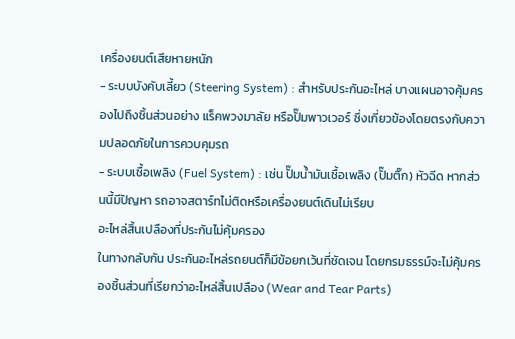เครื่องยนต์เสียหายหนัก
- ระบบบังคับเลี้ยว (Steering System) : สำหรับประกันอะไหล่ บางแผนอาจคุ้มครองไปถึงชิ้นส่วนอย่าง แร็คพวงมาลัย หรือปั๊มพาวเวอร์ ซึ่งเกี่ยวข้องโดยตรงกับความปลอดภัยในการควบคุมรถ
- ระบบเชื้อเพลิง (Fuel System) : เช่น ปั๊มน้ำมันเชื้อเพลิง (ปั๊มติ๊ก) หัวฉีด หากส่วนนี้มีปัญหา รถอาจสตาร์ทไม่ติดหรือเครื่องยนต์เดินไม่เรียบ
อะไหล่สิ้นเปลืองที่ประกันไม่คุ้มครอง
ในทางกลับกัน ประกันอะไหล่รถยนต์ก็มีข้อยกเว้นที่ชัดเจน โดยกรมธรรม์จะไม่คุ้มครองชิ้นส่วนที่เรียกว่าอะไหล่สิ้นเปลือง (Wear and Tear Parts)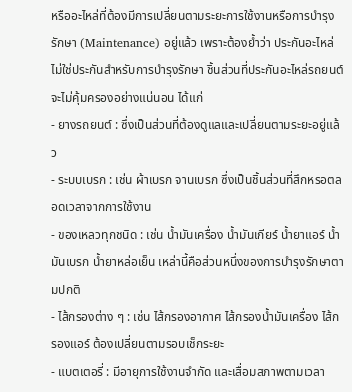หรืออะไหล่ที่ต้องมีการเปลี่ยนตามระยะการใช้งานหรือการบำรุงรักษา (Maintenance) อยู่แล้ว เพราะต้องย้ำว่า ประกันอะไหล่ ไม่ใช่ประกันสำหรับการบำรุงรักษา ชิ้นส่วนที่ประกันอะไหล่รถยนต์จะไม่คุ้มครองอย่างแน่นอน ได้แก่
- ยางรถยนต์ : ซึ่งเป็นส่วนที่ต้องดูแลและเปลี่ยนตามระยะอยู่แล้ว
- ระบบเบรก : เช่น ผ้าเบรก จานเบรก ซึ่งเป็นชิ้นส่วนที่สึกหรอตลอดเวลาจากการใช้งาน
- ของเหลวทุกชนิด : เช่น น้ำมันเครื่อง น้ำมันเกียร์ น้ำยาแอร์ น้ำมันเบรก น้ำยาหล่อเย็น เหล่านี้คือส่วนหนึ่งของการบำรุงรักษาตามปกติ
- ไส้กรองต่าง ๆ : เช่น ไส้กรองอากาศ ไส้กรองน้ำมันเครื่อง ไส้กรองแอร์ ต้องเปลี่ยนตามรอบเช็กระยะ
- แบตเตอรี่ : มีอายุการใช้งานจำกัด และเสื่อมสภาพตามเวลา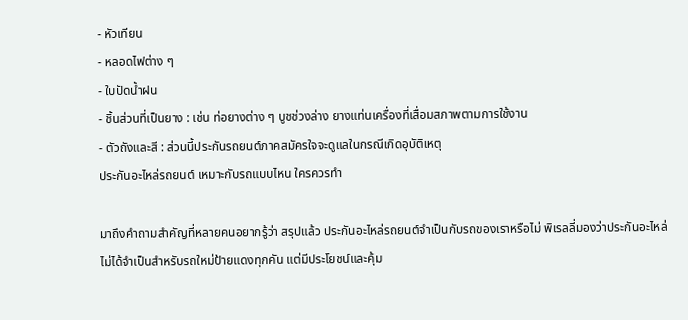- หัวเทียน
- หลอดไฟต่าง ๆ
- ใบปัดน้ำฝน
- ชิ้นส่วนที่เป็นยาง : เช่น ท่อยางต่าง ๆ บูชช่วงล่าง ยางแท่นเครื่องที่เสื่อมสภาพตามการใช้งาน
- ตัวถังและสี : ส่วนนี้ประกันรถยนต์ภาคสมัครใจจะดูแลในกรณีเกิดอุบัติเหตุ
ประกันอะไหล่รถยนต์ เหมาะกับรถแบบไหน ใครควรทำ

มาถึงคำถามสำคัญที่หลายคนอยากรู้ว่า สรุปแล้ว ประกันอะไหล่รถยนต์จำเป็นกับรถของเราหรือไม่ พิเรลลี่มองว่าประกันอะไหล่ไม่ได้จำเป็นสำหรับรถใหม่ป้ายแดงทุกคัน แต่มีประโยชน์และคุ้ม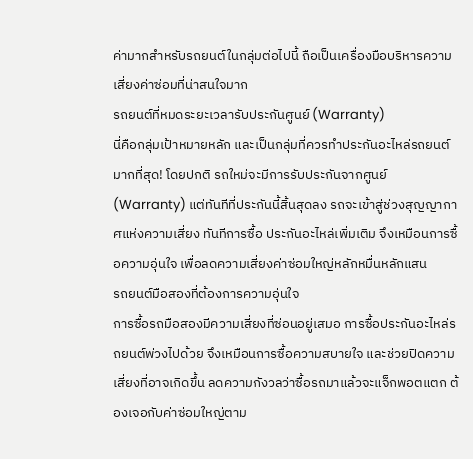ค่ามากสำหรับรถยนต์ในกลุ่มต่อไปนี้ ถือเป็นเครื่องมือบริหารความเสี่ยงค่าซ่อมที่น่าสนใจมาก
รถยนต์ที่หมดระยะเวลารับประกันศูนย์ (Warranty)
นี่คือกลุ่มเป้าหมายหลัก และเป็นกลุ่มที่ควรทำประกันอะไหล่รถยนต์มากที่สุด! โดยปกติ รถใหม่จะมีการรับประกันจากศูนย์ (Warranty) แต่ทันทีที่ประกันนี้สิ้นสุดลง รถจะเข้าสู่ช่วงสุญญากาศแห่งความเสี่ยง ทันทีการซื้อ ประกันอะไหล่เพิ่มเติม จึงเหมือนการซื้อความอุ่นใจ เพื่อลดความเสี่ยงค่าซ่อมใหญ่หลักหมื่นหลักแสน
รถยนต์มือสองที่ต้องการความอุ่นใจ
การซื้อรถมือสองมีความเสี่ยงที่ซ่อนอยู่เสมอ การซื้อประกันอะไหล่รถยนต์พ่วงไปด้วย จึงเหมือนการซื้อความสบายใจ และช่วยปิดความเสี่ยงที่อาจเกิดขึ้น ลดความกังวลว่าซื้อรถมาแล้วจะแจ็กพอตแตก ต้องเจอกับค่าซ่อมใหญ่ตาม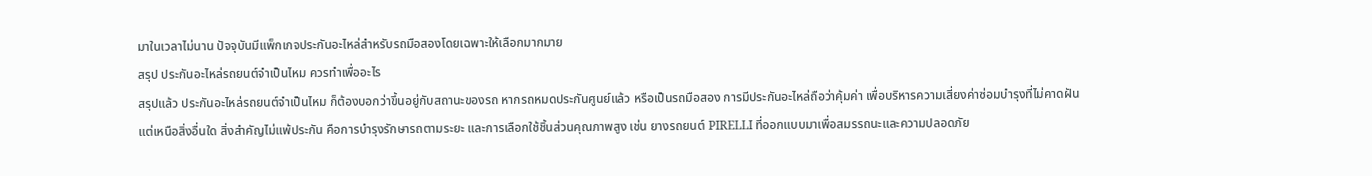มาในเวลาไม่นาน ปัจจุบันมีแพ็กเกจประกันอะไหล่สำหรับรถมือสองโดยเฉพาะให้เลือกมากมาย
สรุป ประกันอะไหล่รถยนต์จำเป็นไหม ควรทำเพื่ออะไร
สรุปแล้ว ประกันอะไหล่รถยนต์จำเป็นไหม ก็ต้องบอกว่าขึ้นอยู่กับสถานะของรถ หากรถหมดประกันศูนย์แล้ว หรือเป็นรถมือสอง การมีประกันอะไหล่ถือว่าคุ้มค่า เพื่อบริหารความเสี่ยงค่าซ่อมบำรุงที่ไม่คาดฝัน
แต่เหนือสิ่งอื่นใด สิ่งสำคัญไม่แพ้ประกัน คือการบำรุงรักษารถตามระยะ และการเลือกใช้ชิ้นส่วนคุณภาพสูง เช่น ยางรถยนต์ PIRELLI ที่ออกแบบมาเพื่อสมรรถนะและความปลอดภัย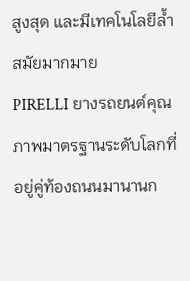สูงสุด และมีเทคโนโลยีล้ำสมัยมากมาย
PIRELLI ยางรถยนต์คุณภาพมาตรฐานระดับโลกที่อยู่คู่ท้องถนนมานานก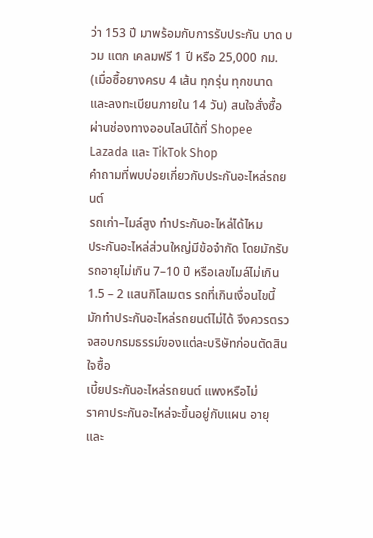ว่า 153 ปี มาพร้อมกับการรับประกัน บาด บวม แตก เคลมฟรี 1 ปี หรือ 25,000 กม. (เมื่อซื้อยางครบ 4 เส้น ทุกรุ่น ทุกขนาด และลงทะเบียนภายใน 14 วัน) สนใจสั่งซื้อผ่านช่องทางออนไลน์ได้ที่ Shopee Lazada และ TikTok Shop
คำถามที่พบบ่อยเกี่ยวกับประกันอะไหล่รถยนต์
รถเก่า–ไมล์สูง ทำประกันอะไหล่ได้ไหม
ประกันอะไหล่ส่วนใหญ่มีข้อจำกัด โดยมักรับรถอายุไม่เกิน 7–10 ปี หรือเลขไมล์ไม่เกิน 1.5 – 2 แสนกิโลเมตร รถที่เกินเงื่อนไขนี้มักทำประกันอะไหล่รถยนต์ไม่ได้ จึงควรตรวจสอบกรมธรรม์ของแต่ละบริษัทก่อนตัดสินใจซื้อ
เบี้ยประกันอะไหล่รถยนต์ แพงหรือไม่
ราคาประกันอะไหล่จะขึ้นอยู่กับแผน อายุ และ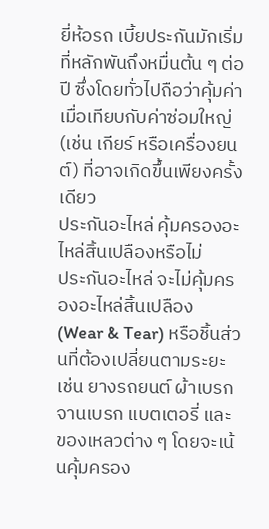ยี่ห้อรถ เบี้ยประกันมักเริ่มที่หลักพันถึงหมื่นต้น ๆ ต่อปี ซึ่งโดยทั่วไปถือว่าคุ้มค่าเมื่อเทียบกับค่าซ่อมใหญ่ (เช่น เกียร์ หรือเครื่องยนต์) ที่อาจเกิดขึ้นเพียงครั้งเดียว
ประกันอะไหล่ คุ้มครองอะไหล่สิ้นเปลืองหรือไม่
ประกันอะไหล่ จะไม่คุ้มครองอะไหล่สิ้นเปลือง (Wear & Tear) หรือชิ้นส่วนที่ต้องเปลี่ยนตามระยะ เช่น ยางรถยนต์ ผ้าเบรก จานเบรก แบตเตอรี่ และของเหลวต่าง ๆ โดยจะเน้นคุ้มครอง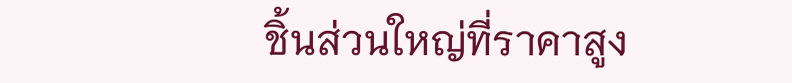ชิ้นส่วนใหญ่ที่ราคาสูง